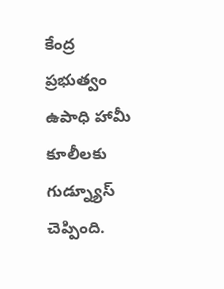కేంద్ర ప్రభుత్వం ఉపాధి హామీ కూలీలకు గుడ్న్యూస్ చెప్పింది.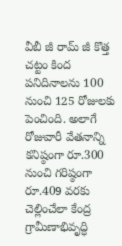వీబీ జీ రామ్ జీ కొత్త చట్టం కింద పనిదినాలను 100 నుంచి 125 రోజులకు పెంచింది. అలాగే రోజువారీ వేతనాన్ని కనిష్ఠంగా రూ.300 నుంచి గరిష్ఠంగా రూ.409 వరకు చెల్లించేలా కేంద్ర గ్రామీణాభివృద్ధి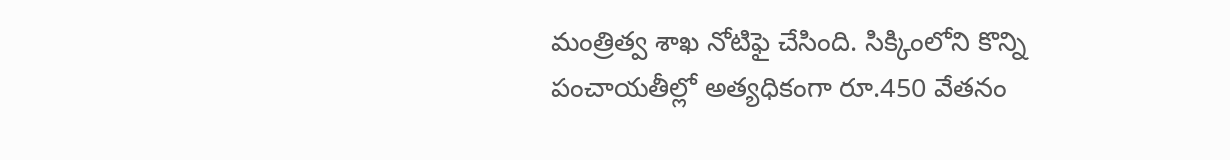మంత్రిత్వ శాఖ నోటిఫై చేసింది. సిక్కింలోని కొన్ని పంచాయతీల్లో అత్యధికంగా రూ.450 వేతనం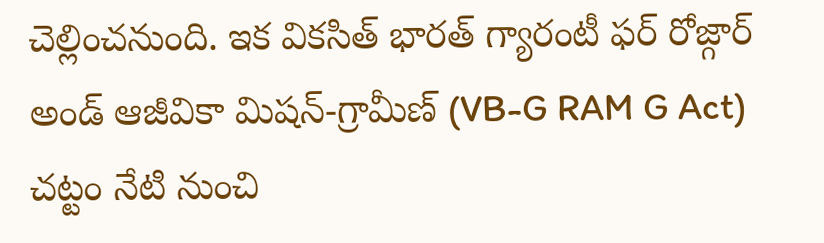చెల్లించనుంది. ఇక వికసిత్ భారత్ గ్యారంటీ ఫర్ రోజ్గార్ అండ్ ఆజీవికా మిషన్-గ్రామీణ్ (VB-G RAM G Act) చట్టం నేటి నుంచి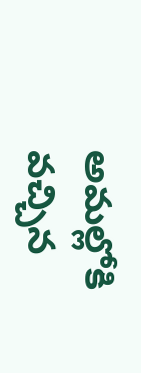అమల్లోకి వచ్చిన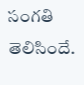సంగతి తెలిసిందే.